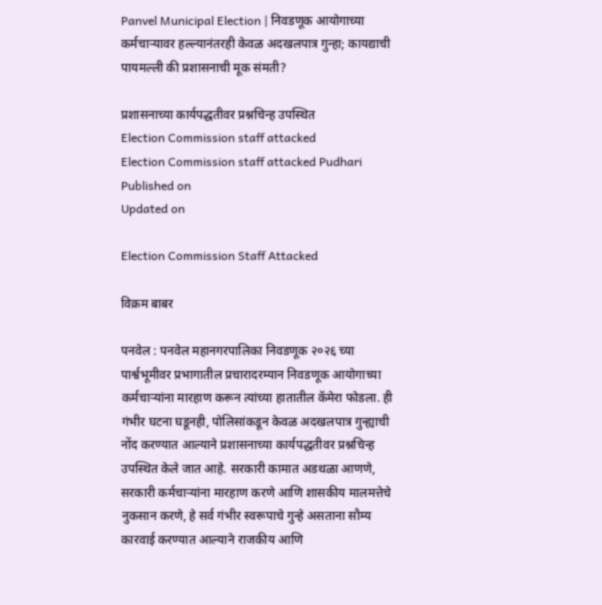Panvel Municipal Election | निवडणूक आयोगाच्या कर्मचाऱ्यावर हल्ल्यानंतरही केवळ अदखलपात्र गुन्हा; कायद्याची पायमल्ली की प्रशासनाची मूक संमती?

प्रशासनाच्या कार्यपद्धतीवर प्रश्नचिन्ह उपस्थित
Election Commission staff attacked
Election Commission staff attacked Pudhari
Published on
Updated on

Election Commission Staff Attacked

विक्रम बाबर

पनवेल : पनवेल महानगरपालिका निवडणूक २०२६ च्या पार्श्वभूमीवर प्रभागातील प्रचारादरम्यान निवडणूक आयोगाच्या कर्मचाऱ्यांना मारहाण करून त्यांच्या हातातील कॅमेरा फोडला. ही गंभीर घटना घडूनही, पोलिसांकडून केवळ अदखलपात्र गुन्ह्याची नोंद करण्यात आल्याने प्रशासनाच्या कार्यपद्धतीवर प्रश्नचिन्ह उपस्थित केले जात आहे. सरकारी कामात अडथळा आणणे, सरकारी कर्मचाऱ्यांना मारहाण करणे आणि शासकीय मालमत्तेचे नुकसान करणे, हे सर्व गंभीर स्वरूपाचे गुन्हे असताना सौम्य कारवाई करण्यात आल्याने राजकीय आणि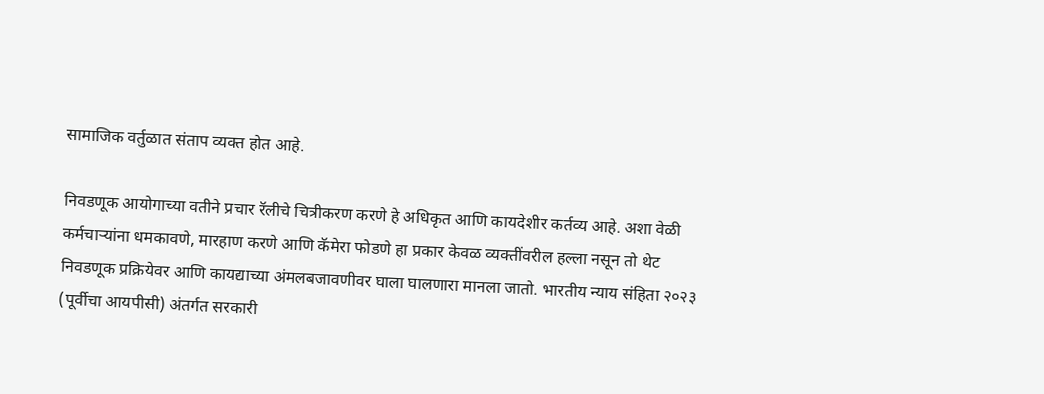सामाजिक वर्तुळात संताप व्यक्त होत आहे.

निवडणूक आयोगाच्या वतीने प्रचार रॅलीचे चित्रीकरण करणे हे अधिकृत आणि कायदेशीर कर्तव्य आहे. अशा वेळी कर्मचाऱ्यांना धमकावणे, मारहाण करणे आणि कॅमेरा फोडणे हा प्रकार केवळ व्यक्तींवरील हल्ला नसून तो थेट निवडणूक प्रक्रियेवर आणि कायद्याच्या अंमलबजावणीवर घाला घालणारा मानला जातो. भारतीय न्याय संहिता २०२३ (पूर्वीचा आयपीसी) अंतर्गत सरकारी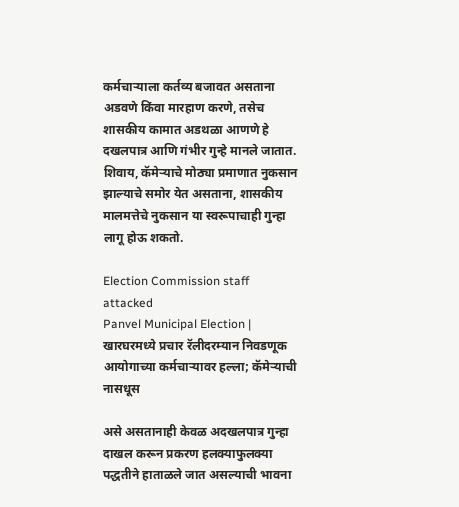कर्मचाऱ्याला कर्तव्य बजावत असताना अडवणे किंवा मारहाण करणे, तसेच शासकीय कामात अडथळा आणणे हे दखलपात्र आणि गंभीर गुन्हे मानले जातात. शिवाय, कॅमेऱ्याचे मोठ्या प्रमाणात नुकसान झाल्याचे समोर येत असताना, शासकीय मालमत्तेचे नुकसान या स्वरूपाचाही गुन्हा लागू होऊ शकतो.

Election Commission staff attacked
Panvel Municipal Election | खारघरमध्ये प्रचार रॅलीदरम्यान निवडणूक आयोगाच्या कर्मचाऱ्यावर हल्ला; कॅमेऱ्याची नासधूस

असे असतानाही केवळ अदखलपात्र गुन्हा दाखल करून प्रकरण हलक्याफुलक्या पद्धतीने हाताळले जात असल्याची भावना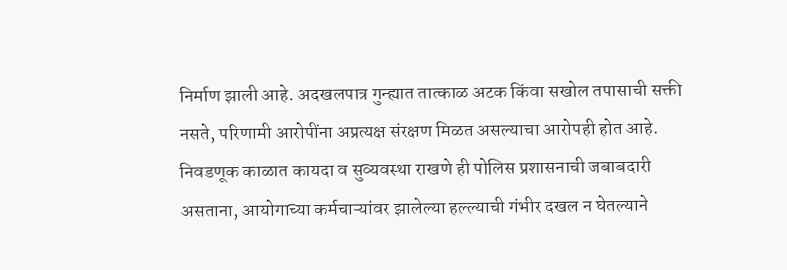निर्माण झाली आहे. अदखलपात्र गुन्ह्यात तात्काळ अटक किंवा सखोल तपासाची सक्ती नसते, परिणामी आरोपींना अप्रत्यक्ष संरक्षण मिळत असल्याचा आरोपही होत आहे. निवडणूक काळात कायदा व सुव्यवस्था राखणे ही पोलिस प्रशासनाची जबाबदारी असताना, आयोगाच्या कर्मचाऱ्यांवर झालेल्या हल्ल्याची गंभीर दखल न घेतल्याने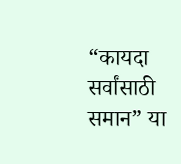“कायदा सर्वांसाठी समान” या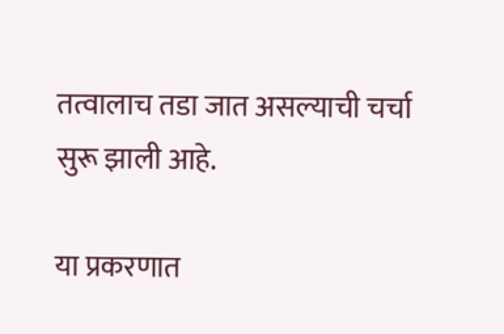तत्वालाच तडा जात असल्याची चर्चा सुरू झाली आहे.

या प्रकरणात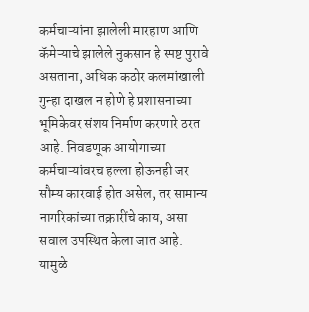कर्मचाऱ्यांना झालेली मारहाण आणि कॅमेऱ्याचे झालेले नुकसान हे स्पष्ट पुरावे असताना, अधिक कठोर कलमांखाली गुन्हा दाखल न होणे हे प्रशासनाच्या भूमिकेवर संशय निर्माण करणारे ठरत आहे. निवडणूक आयोगाच्या कर्मचाऱ्यांवरच हल्ला होऊनही जर सौम्य कारवाई होत असेल, तर सामान्य नागरिकांच्या तक्रारींचे काय, असा सवाल उपस्थित केला जात आहे. यामुळे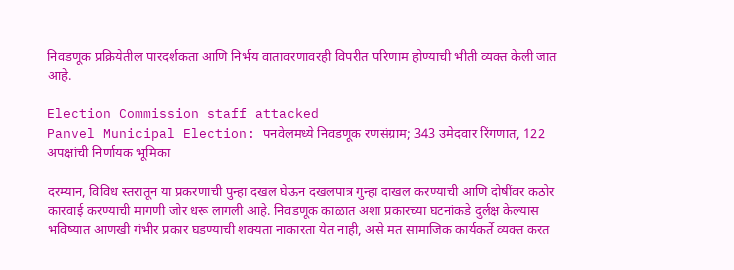निवडणूक प्रक्रियेतील पारदर्शकता आणि निर्भय वातावरणावरही विपरीत परिणाम होण्याची भीती व्यक्त केली जात आहे.

Election Commission staff attacked
Panvel Municipal Election: पनवेलमध्ये निवडणूक रणसंग्राम; 343 उमेदवार रिंगणात, 122 अपक्षांची निर्णायक भूमिका

दरम्यान, विविध स्तरातून या प्रकरणाची पुन्हा दखल घेऊन दखलपात्र गुन्हा दाखल करण्याची आणि दोषींवर कठोर कारवाई करण्याची मागणी जोर धरू लागली आहे. निवडणूक काळात अशा प्रकारच्या घटनांकडे दुर्लक्ष केल्यास भविष्यात आणखी गंभीर प्रकार घडण्याची शक्यता नाकारता येत नाही, असे मत सामाजिक कार्यकर्ते व्यक्त करत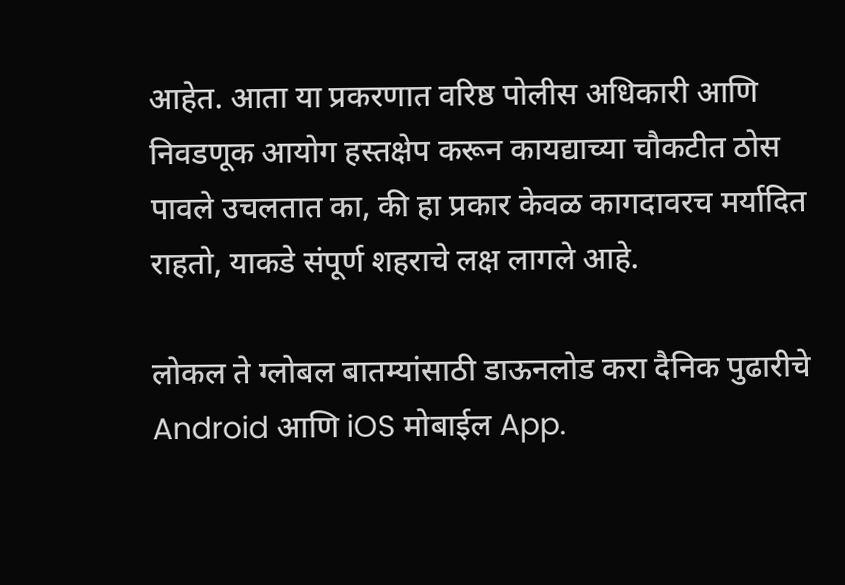आहेत. आता या प्रकरणात वरिष्ठ पोलीस अधिकारी आणि निवडणूक आयोग हस्तक्षेप करून कायद्याच्या चौकटीत ठोस पावले उचलतात का, की हा प्रकार केवळ कागदावरच मर्यादित राहतो, याकडे संपूर्ण शहराचे लक्ष लागले आहे.

लोकल ते ग्लोबल बातम्यांसाठी डाऊनलोड करा दैनिक पुढारीचे Android आणि iOS मोबाईल App.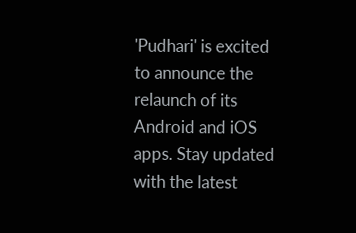'Pudhari' is excited to announce the relaunch of its Android and iOS apps. Stay updated with the latest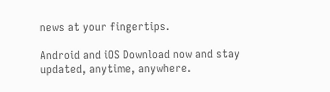news at your fingertips.

Android and iOS Download now and stay updated, anytime, anywhere.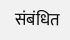संबंधित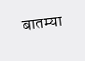बातम्या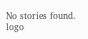No stories found.
logo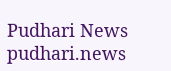Pudhari News
pudhari.news